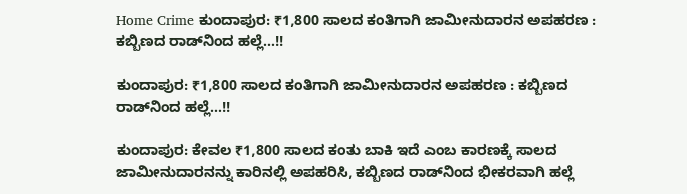Home Crime ಕುಂದಾಪುರ: ₹1,800 ಸಾಲದ ಕಂತಿಗಾಗಿ ಜಾಮೀನುದಾರನ ಅಪಹರಣ : ಕಬ್ಬಿಣದ ರಾಡ್‌ನಿಂದ ಹಲ್ಲೆ…!!

ಕುಂದಾಪುರ: ₹1,800 ಸಾಲದ ಕಂತಿಗಾಗಿ ಜಾಮೀನುದಾರನ ಅಪಹರಣ : ಕಬ್ಬಿಣದ ರಾಡ್‌ನಿಂದ ಹಲ್ಲೆ…!!

ಕುಂದಾಪುರ: ಕೇವಲ ₹1,800 ಸಾಲದ ಕಂತು ಬಾಕಿ ಇದೆ ಎಂಬ ಕಾರಣಕ್ಕೆ ಸಾಲದ ಜಾಮೀನುದಾರನನ್ನು ಕಾರಿನಲ್ಲಿ ಅಪಹರಿಸಿ, ಕಬ್ಬಿಣದ ರಾಡ್‌ನಿಂದ ಭೀಕರವಾಗಿ ಹಲ್ಲೆ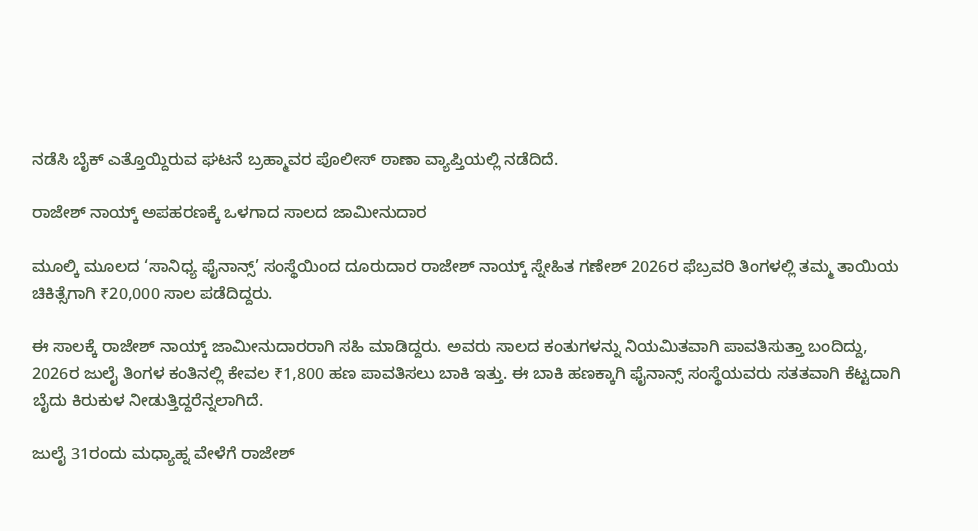ನಡೆಸಿ ಬೈಕ್‌ ಎತ್ತೊಯ್ದಿರುವ ಘಟನೆ ಬ್ರಹ್ಮಾವರ ಪೊಲೀಸ್ ಠಾಣಾ ವ್ಯಾಪ್ತಿಯಲ್ಲಿ ನಡೆದಿದೆ.

ರಾಜೇಶ್ ನಾಯ್ಕ್ ಅಪಹರಣಕ್ಕೆ ಒಳಗಾದ ಸಾಲದ ಜಾಮೀನುದಾರ

ಮೂಲ್ಕಿ ಮೂಲದ ‘ಸಾನಿಧ್ಯ ಫೈನಾನ್ಸ್‌’ ಸಂಸ್ಥೆಯಿಂದ ದೂರುದಾರ ರಾಜೇಶ್ ನಾಯ್ಕ್ ಸ್ನೇಹಿತ ಗಣೇಶ್ 2026ರ ಫೆಬ್ರವರಿ ತಿಂಗಳಲ್ಲಿ ತಮ್ಮ ತಾಯಿಯ ಚಿಕಿತ್ಸೆಗಾಗಿ ₹20,000 ಸಾಲ ಪಡೆದಿದ್ದರು.

ಈ ಸಾಲಕ್ಕೆ ರಾಜೇಶ್ ನಾಯ್ಕ್ ಜಾಮೀನುದಾರರಾಗಿ ಸಹಿ ಮಾಡಿದ್ದರು. ಅವರು ಸಾಲದ ಕಂತುಗಳನ್ನು ನಿಯಮಿತವಾಗಿ ಪಾವತಿಸುತ್ತಾ ಬಂದಿದ್ದು, 2026ರ ಜುಲೈ ತಿಂಗಳ ಕಂತಿನಲ್ಲಿ ಕೇವಲ ₹1,800 ಹಣ ಪಾವತಿಸಲು ಬಾಕಿ ಇತ್ತು. ಈ ಬಾಕಿ ಹಣಕ್ಕಾಗಿ ಫೈನಾನ್ಸ್ ಸಂಸ್ಥೆಯವರು ಸತತವಾಗಿ ಕೆಟ್ಟದಾಗಿ ಬೈದು ಕಿರುಕುಳ ನೀಡುತ್ತಿದ್ದರೆನ್ನಲಾಗಿದೆ.

ಜುಲೈ 31ರಂದು ಮಧ್ಯಾಹ್ನ ವೇಳೆಗೆ ರಾಜೇಶ್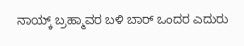ನಾಯ್ಕ್ ಬ್ರಹ್ಮಾವರ ಬಳಿ ಬಾ‌ರ್ ಒಂದರ ಎದುರು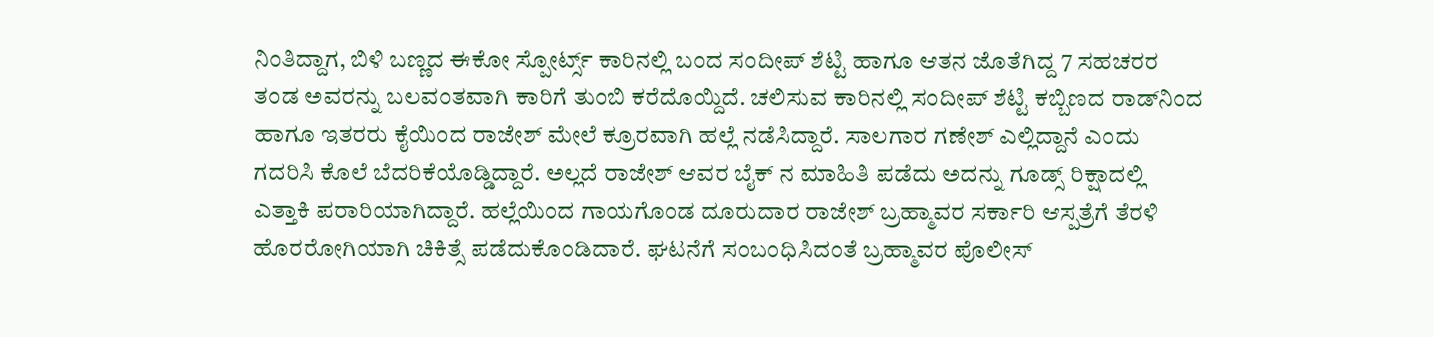ನಿಂತಿದ್ದಾಗ, ಬಿಳಿ ಬಣ್ಣದ ಈಕೋ ಸ್ಪೋರ್ಟ್ಸ್ ಕಾರಿನಲ್ಲಿ ಬಂದ ಸಂದೀಪ್ ಶೆಟ್ಟಿ ಹಾಗೂ ಆತನ ಜೊತೆಗಿದ್ದ 7 ಸಹಚರರ ತಂಡ ಅವರನ್ನು ಬಲವಂತವಾಗಿ ಕಾರಿಗೆ ತುಂಬಿ ಕರೆದೊಯ್ದಿದೆ. ಚಲಿಸುವ ಕಾರಿನಲ್ಲಿ ಸಂದೀಪ್ ಶೆಟ್ಟಿ ಕಬ್ಬಿಣದ ರಾಡ್‌ನಿಂದ ಹಾಗೂ ಇತರರು ಕೈಯಿಂದ ರಾಜೇಶ್ ಮೇಲೆ ಕ್ರೂರವಾಗಿ ಹಲ್ಲೆ ನಡೆಸಿದ್ದಾರೆ. ಸಾಲಗಾರ ಗಣೇಶ್ ಎಲ್ಲಿದ್ದಾನೆ ಎಂದು ಗದರಿಸಿ ಕೊಲೆ ಬೆದರಿಕೆಯೊಡ್ಡಿದ್ದಾರೆ. ಅಲ್ಲದೆ ರಾಜೇಶ್ ಆವರ ಬೈಕ್ ನ ಮಾಹಿತಿ ಪಡೆದು ಅದನ್ನು ಗೂಡ್ಸ್ ರಿಕ್ಷಾದಲ್ಲಿ ಎತ್ತಾಕಿ ಪರಾರಿಯಾಗಿದ್ದಾರೆ. ಹಲ್ಲೆಯಿಂದ ಗಾಯಗೊಂಡ ದೂರುದಾರ ರಾಜೇಶ್ ಬ್ರಹ್ಮಾವರ ಸರ್ಕಾರಿ ಆಸ್ಪತ್ರೆಗೆ ತೆರಳಿ ಹೊರರೋಗಿಯಾಗಿ ಚಿಕಿತ್ಸೆ ಪಡೆದುಕೊಂಡಿದಾರೆ. ಘಟನೆಗೆ ಸಂಬಂಧಿಸಿದಂತೆ ಬ್ರಹ್ಮಾವರ ಪೊಲೀಸ್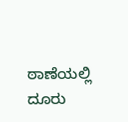ಠಾಣೆಯಲ್ಲಿ ದೂರು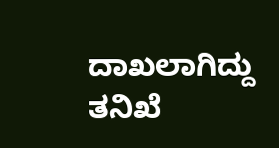ದಾಖಲಾಗಿದ್ದು ತನಿಖೆ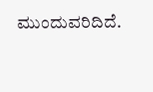ಮುಂದುವರಿದಿದೆ.